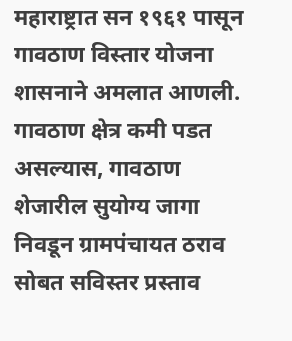महाराष्ट्रात सन १९६१ पासून गावठाण विस्तार योजना शासनाने अमलात आणली. गावठाण क्षेत्र कमी पडत असल्यास, गावठाण शेजारील सुयोग्य जागा निवडून ग्रामपंचायत ठराव सोबत सविस्तर प्रस्ताव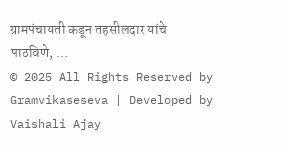ग्रामपंचायती कडून तहसीलदार यांचे पाठविणे, …
© 2025 All Rights Reserved by Gramvikaseseva | Developed by Vaishali Ajay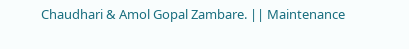Chaudhari & Amol Gopal Zambare. || Maintenance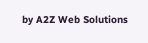by A2Z Web Solutions